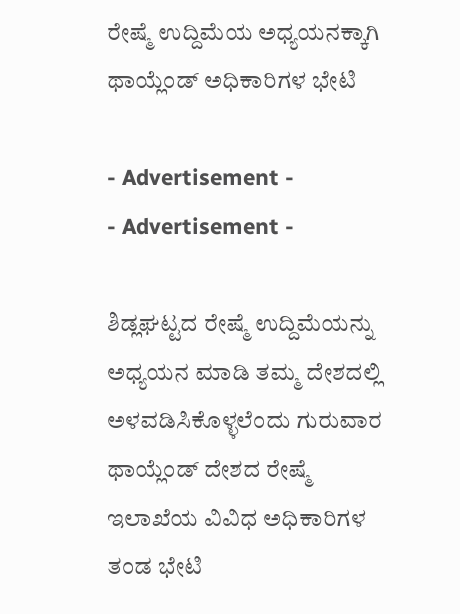ರೇಷ್ಮೆ ಉದ್ದಿಮೆಯ ಅಧ್ಯಯನಕ್ಕಾಗಿ ಥಾಯ್ಲೆಂಡ್ ಅಧಿಕಾರಿಗಳ ಭೇಟಿ

- Advertisement -
- Advertisement -

ಶಿಡ್ಲಘಟ್ಟದ ರೇಷ್ಮೆ ಉದ್ದಿಮೆಯನ್ನು ಅಧ್ಯಯನ ಮಾಡಿ ತಮ್ಮ ದೇಶದಲ್ಲಿ ಅಳವಡಿಸಿಕೊಳ್ಳಲೆಂದು ಗುರುವಾರ ಥಾಯ್ಲೆಂಡ್ ದೇಶದ ರೇಷ್ಮೆ ಇಲಾಖೆಯ ವಿವಿಧ ಅಧಿಕಾರಿಗಳ ತಂಡ ಭೇಟಿ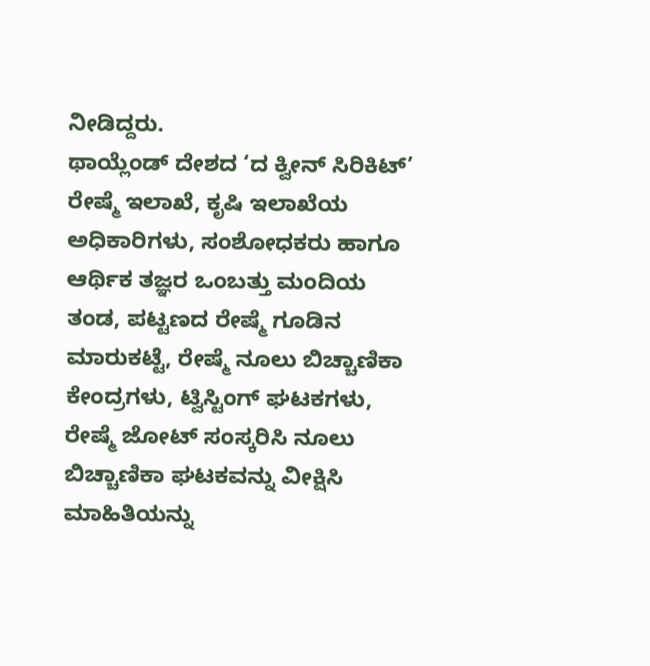ನೀಡಿದ್ದರು.
ಥಾಯ್ಲೆಂಡ್ ದೇಶದ ‘ದ ಕ್ವೀನ್ ಸಿರಿಕಿಟ್’ ರೇಷ್ಮೆ ಇಲಾಖೆ, ಕೃಷಿ ಇಲಾಖೆಯ ಅಧಿಕಾರಿಗಳು, ಸಂಶೋಧಕರು ಹಾಗೂ ಆರ್ಥಿಕ ತಜ್ಞರ ಒಂಬತ್ತು ಮಂದಿಯ ತಂಡ, ಪಟ್ಟಣದ ರೇಷ್ಮೆ ಗೂಡಿನ ಮಾರುಕಟ್ಟೆ, ರೇಷ್ಮೆ ನೂಲು ಬಿಚ್ಚಾಣಿಕಾ ಕೇಂದ್ರಗಳು, ಟ್ವಿಸ್ಟಿಂಗ್ ಘಟಕಗಳು, ರೇಷ್ಮೆ ಜೋಟ್ ಸಂಸ್ಕರಿಸಿ ನೂಲು ಬಿಚ್ಚಾಣಿಕಾ ಘಟಕವನ್ನು ವೀಕ್ಷಿಸಿ ಮಾಹಿತಿಯನ್ನು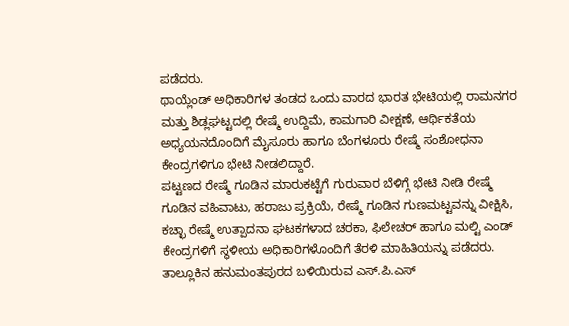ಪಡೆದರು.
ಥಾಯ್ಲೆಂಡ್ ಅಧಿಕಾರಿಗಳ ತಂಡದ ಒಂದು ವಾರದ ಭಾರತ ಭೇಟಿಯಲ್ಲಿ ರಾಮನಗರ ಮತ್ತು ಶಿಡ್ಲಘಟ್ಟದಲ್ಲಿ ರೇಷ್ಮೆ ಉದ್ದಿಮೆ, ಕಾಮಗಾರಿ ವೀಕ್ಷಣೆ, ಆರ್ಥಿಕತೆಯ ಅಧ್ಯಯನದೊಂದಿಗೆ ಮೈಸೂರು ಹಾಗೂ ಬೆಂಗಳೂರು ರೇಷ್ಮೆ ಸಂಶೋಧನಾ ಕೇಂದ್ರಗಳಿಗೂ ಭೇಟಿ ನೀಡಲಿದ್ದಾರೆ.
ಪಟ್ಟಣದ ರೇಷ್ಮೆ ಗೂಡಿನ ಮಾರುಕಟ್ಟೆಗೆ ಗುರುವಾರ ಬೆಳಿಗ್ಗೆ ಭೇಟಿ ನೀಡಿ ರೇಷ್ಮೆ ಗೂಡಿನ ವಹಿವಾಟು, ಹರಾಜು ಪ್ರಕ್ರಿಯೆ, ರೇಷ್ಮೆ ಗೂಡಿನ ಗುಣಮಟ್ಟವನ್ನು ವೀಕ್ಷಿಸಿ, ಕಚ್ಛಾ ರೇಷ್ಮೆ ಉತ್ಪಾದನಾ ಘಟಕಗಳಾದ ಚರಕಾ, ಫಿಲೇಚರ್ ಹಾಗೂ ಮಲ್ಟಿ ಎಂಡ್ ಕೇಂದ್ರಗಳಿಗೆ ಸ್ಥಳೀಯ ಅಧಿಕಾರಿಗಳೊಂದಿಗೆ ತೆರಳಿ ಮಾಹಿತಿಯನ್ನು ಪಡೆದರು. ತಾಲ್ಲೂಕಿನ ಹನುಮಂತಪುರದ ಬಳಿಯಿರುವ ಎಸ್.ಪಿ.ಎಸ್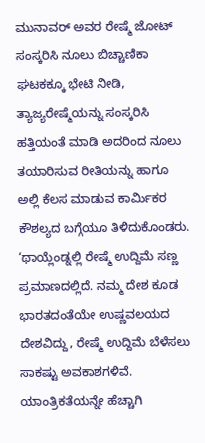ಮುನಾವರ್ ಅವರ ರೇಷ್ಮೆ ಜೋಟ್ ಸಂಸ್ಕರಿಸಿ ನೂಲು ಬಿಚ್ಚಾಣಿಕಾ ಘಟಕಕ್ಕೂ ಭೇಟಿ ನೀಡಿ, ತ್ಯಾಜ್ಯರೇಷ್ಮೆಯನ್ನು ಸಂಸ್ಕರಿಸಿ ಹತ್ತಿಯಂತೆ ಮಾಡಿ ಅದರಿಂದ ನೂಲು ತಯಾರಿಸುವ ರೀತಿಯನ್ನು ಹಾಗೂ ಅಲ್ಲಿ ಕೆಲಸ ಮಾಡುವ ಕಾರ್ಮಿಕರ ಕೌಶಲ್ಯದ ಬಗ್ಗೆಯೂ ತಿಳಿದುಕೊಂಡರು.
‘ಥಾಯ್ಲೆಂಡ್ನಲ್ಲಿ ರೇಷ್ಮೆ ಉದ್ದಿಮೆ ಸಣ್ಣ ಪ್ರಮಾಣದಲ್ಲಿದೆ. ನಮ್ಮ ದೇಶ ಕೂಡ ಭಾರತದಂತೆಯೇ ಉಷ್ಣವಲಯದ ದೇಶವಿದ್ದು, ರೇಷ್ಮೆ ಉದ್ದಿಮೆ ಬೆಳೆಸಲು ಸಾಕಷ್ಟು ಅವಕಾಶಗಳಿವೆ. ಯಾಂತ್ರಿಕತೆಯನ್ನೇ ಹೆಚ್ಚಾಗಿ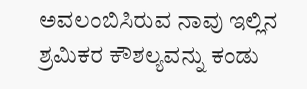ಅವಲಂಬಿಸಿರುವ ನಾವು ಇಲ್ಲಿನ ಶ್ರಮಿಕರ ಕೌಶಲ್ಯವನ್ನು ಕಂಡು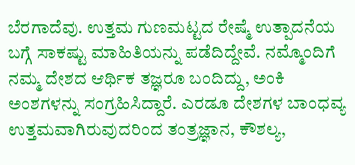ಬೆರಗಾದೆವು. ಉತ್ತಮ ಗುಣಮಟ್ಟದ ರೇಷ್ಮೆ ಉತ್ಪಾದನೆಯ ಬಗ್ಗೆ ಸಾಕಷ್ಟು ಮಾಹಿತಿಯನ್ನು ಪಡೆದಿದ್ದೇವೆ. ನಮ್ಮೊಂದಿಗೆ ನಮ್ಮ ದೇಶದ ಆರ್ಥಿಕ ತಜ್ಞರೂ ಬಂದಿದ್ದು, ಅಂಕಿ ಅಂಶಗಳನ್ನು ಸಂಗ್ರಹಿಸಿದ್ದಾರೆ. ಎರಡೂ ದೇಶಗಳ ಬಾಂಧವ್ಯ ಉತ್ತಮವಾಗಿರುವುದರಿಂದ ತಂತ್ರಜ್ಞಾನ, ಕೌಶಲ್ಯ,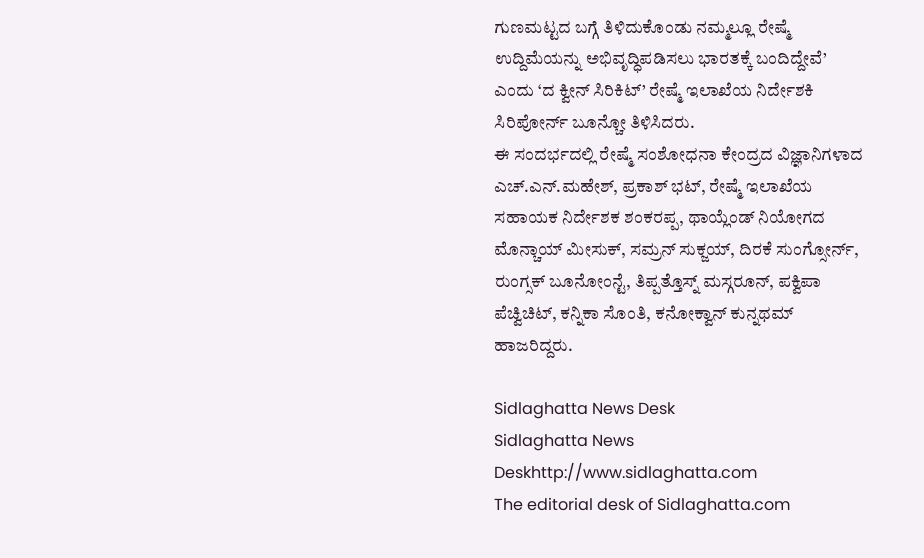ಗುಣಮಟ್ಟದ ಬಗ್ಗೆ ತಿಳಿದುಕೊಂಡು ನಮ್ಮಲ್ಲೂ ರೇಷ್ಮೆ ಉದ್ದಿಮೆಯನ್ನು ಅಭಿವೃದ್ಧಿಪಡಿಸಲು ಭಾರತಕ್ಕೆ ಬಂದಿದ್ದೇವೆ’ ಎಂದು ‘ದ ಕ್ವೀನ್ ಸಿರಿಕಿಟ್’ ರೇಷ್ಮೆ ಇಲಾಖೆಯ ನಿರ್ದೇಶಕಿ ಸಿರಿಪೋರ್ನ್ ಬೂನ್ಚೋ ತಿಳಿಸಿದರು.
ಈ ಸಂದರ್ಭದಲ್ಲಿ ರೇಷ್ಮೆ ಸಂಶೋಧನಾ ಕೇಂದ್ರದ ವಿಜ್ಞಾನಿಗಳಾದ ಎಚ್.ಎನ್.ಮಹೇಶ್, ಪ್ರಕಾಶ್ ಭಟ್, ರೇಷ್ಮೆ ಇಲಾಖೆಯ ಸಹಾಯಕ ನಿರ್ದೇಶಕ ಶಂಕರಪ್ಪ, ಥಾಯ್ಲೆಂಡ್ ನಿಯೋಗದ ಮೊನ್ಚಾಯ್ ಮೀಸುಕ್, ಸಮ್ರನ್ ಸುಕ್ಜಯ್, ದಿರಕೆ ಸುಂಗ್ಸೋರ್ನ್, ರುಂಗ್ಸಕ್ ಬೂನೋಂನ್ಟೆ, ತಿಪ್ಪತ್ತೊಸ್ನ್ ಮಸ್ಗರೂನ್, ಪಕ್ವಿಪಾ ಪೆಚ್ವಿಚಿಟ್, ಕನ್ನಿಕಾ ಸೊಂತಿ, ಕನೋಕ್ವಾನ್ ಕುನ್ನಥಮ್ ಹಾಜರಿದ್ದರು.

Sidlaghatta News Desk
Sidlaghatta News Deskhttp://www.sidlaghatta.com
The editorial desk of Sidlaghatta.com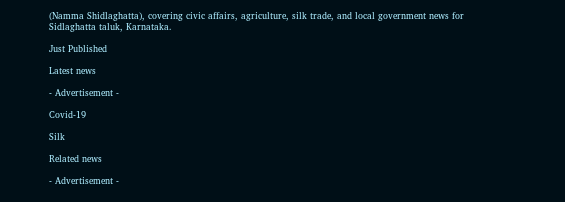(Namma Shidlaghatta), covering civic affairs, agriculture, silk trade, and local government news for Sidlaghatta taluk, Karnataka.

Just Published

Latest news

- Advertisement -

Covid-19

Silk

Related news

- Advertisement -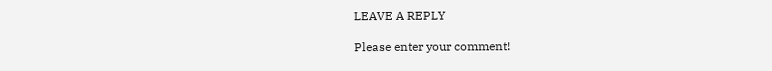LEAVE A REPLY

Please enter your comment!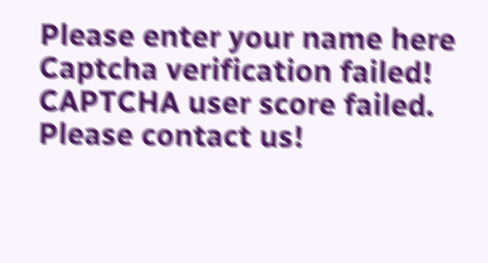Please enter your name here
Captcha verification failed!
CAPTCHA user score failed. Please contact us!